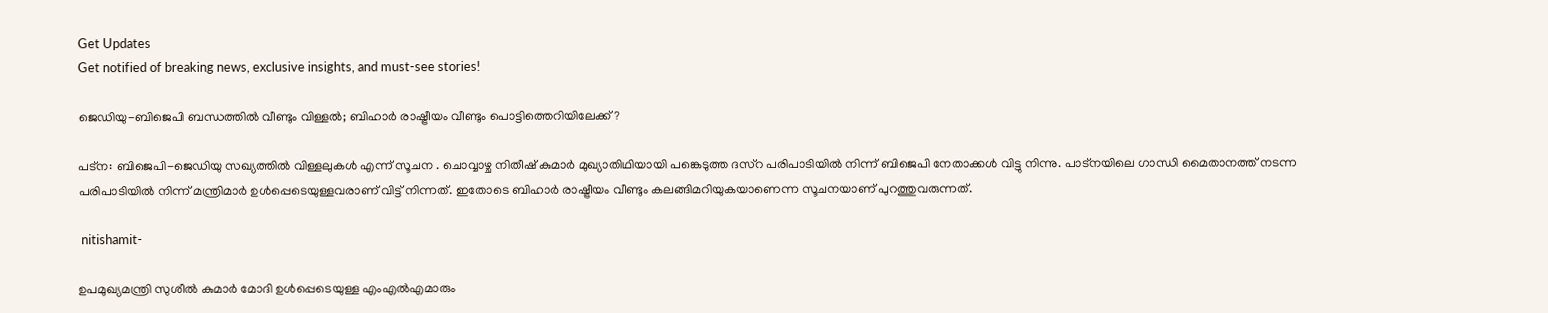Get Updates
Get notified of breaking news, exclusive insights, and must-see stories!

ജെഡിയു-ബിജെപി ബന്ധത്തില്‍ വീണ്ടും വിള്ളല്‍; ബിഹാര്‍ രാഷ്ട്രീയം വീണ്ടും പൊട്ടിത്തെറിയിലേക്ക്?

പട്ന: ബിജെപി-ജെഡിയു സഖ്യത്തില്‍ വിള്ളലുകള്‍ എന്ന് സൂചന . ചൊവ്വാഴ്ച നിതീഷ് കുമാര്‍ മുഖ്യാതിഥിയായി പങ്കെടുത്ത ദസ്റ പരിപാടിയില്‍ നിന്ന് ബിജെപി നേതാക്കള്‍ വിട്ടു നിന്നു. പാട്നയിലെ ഗാന്ധി മൈതാനത്ത് നടന്ന പരിപാടിയില്‍ നിന്ന് മന്ത്രിമാര്‍ ഉള്‍പ്പെടെയുള്ളവരാണ് വിട്ട് നിന്നത്. ഇതോടെ ബിഹാര്‍ രാഷ്ട്രീയം വീണ്ടും കലങ്ങിമറിയുകയാണെന്ന സൂചനയാണ് പുറത്തുവരുന്നത്.

 nitishamit-

ഉപമുഖ്യമന്ത്രി സുശീല്‍ കുമാര്‍ മോദി ഉള്‍പ്പെടെയുള്ള എംഎല്‍എമാരും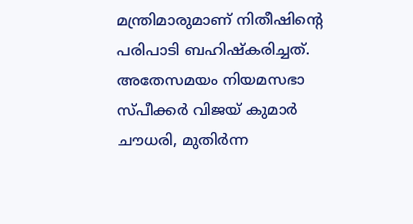മന്ത്രിമാരുമാണ് നിതീഷിന്‍റെ പരിപാടി ബഹിഷ്കരിച്ചത്. അതേസമയം നിയമസഭാ സ്പീക്കര്‍ വിജയ് കുമാര്‍ ചൗധരി, മുതിര്‍ന്ന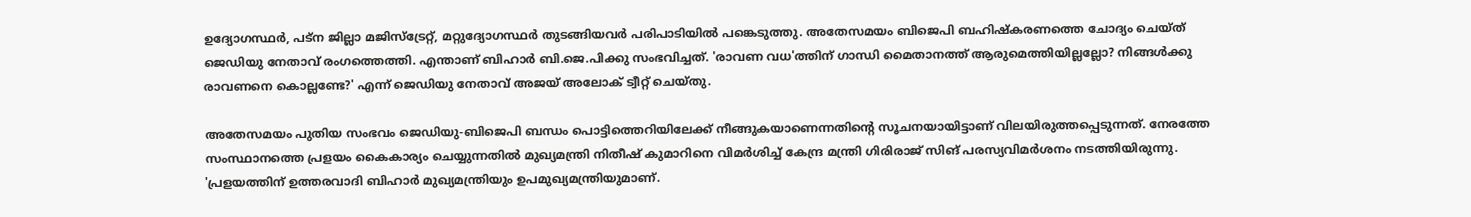ഉദ്യോഗസ്ഥര്‍, പട്‌ന ജില്ലാ മജിസ്‌ട്രേറ്റ്, മറ്റുദ്യോഗസ്ഥര്‍ തുടങ്ങിയവര്‍ പരിപാടിയില്‍ പങ്കെടുത്തു. അതേസമയം ബിജെപി ബഹിഷ്കരണത്തെ ചോദ്യം ചെയ്ത് ജെഡിയു നേതാവ് രംഗത്തെത്തി. എന്താണ് ബിഹാര്‍ ബി.ജെ.പിക്കു സംഭവിച്ചത്. 'രാവണ വധ'ത്തിന് ഗാന്ധി മൈതാനത്ത് ആരുമെത്തിയില്ലല്ലോ? നിങ്ങള്‍ക്കു രാവണനെ കൊല്ലണ്ടേ?' എന്ന് ജെഡിയു നേതാവ് അജയ് അലോക് ട്വീറ്റ് ചെയ്തു.

അതേസമയം പുതിയ സംഭവം ജെഡിയു-ബിജെപി ബന്ധം പൊട്ടിത്തെറിയിലേക്ക് നീങ്ങുകയാണെന്നതിന്‍റെ സൂചനയായിട്ടാണ് വിലയിരുത്തപ്പെടുന്നത്. നേരത്തേ സംസ്ഥാനത്തെ പ്രളയം കൈകാര്യം ചെയ്യുന്നതില്‍ മുഖ്യമന്ത്രി നിതീഷ് കുമാറിനെ വിമര്‍ശിച്ച് കേന്ദ്ര മന്ത്രി ഗിരിരാജ് സിങ് പരസ്യവിമര്‍ശനം നടത്തിയിരുന്നു. 'പ്രളയത്തിന് ഉത്തരവാദി ബിഹാർ മുഖ്യമന്ത്രിയും ഉപമുഖ്യമന്ത്രിയുമാണ്.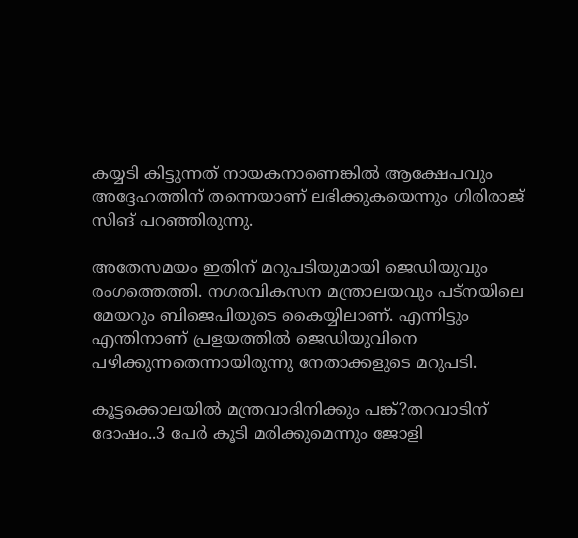കയ്യടി കിട്ടുന്നത് നായകനാണെങ്കിൽ ആക്ഷേപവും അദ്ദേഹത്തിന് തന്നെയാണ് ലഭിക്കുകയെന്നും ഗിരിരാജ് സിങ് പറഞ്ഞിരുന്നു.

അതേസമയം ഇതിന് മറുപടിയുമായി ജെഡിയുവും രംഗത്തെത്തി. നഗരവികസന മന്ത്രാലയവും പട്നയിലെ മേയറും ബിജെപിയുടെ കൈയ്യിലാണ്. എന്നിട്ടും എന്തിനാണ് പ്രളയത്തില്‍ ജെഡിയുവിനെ പഴിക്കുന്നതെന്നായിരുന്നു നേതാക്കളുടെ മറുപടി.

കൂട്ടക്കൊലയില്‍ മന്ത്രവാദിനിക്കും പങ്ക്?തറവാടിന് ദോഷം..3 പേര്‍ കൂടി മരിക്കുമെന്നും ജോളി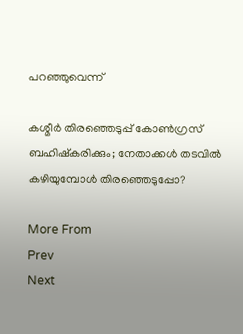പറഞ്ഞുവെന്ന്

കശ്മീര്‍ തിരഞ്ഞെടുപ്പ് കോണ്‍ഗ്രസ് ബഹിഷ്‌കരിക്കും; നേതാക്കള്‍ തടവില്‍ കഴിയുമ്പോള്‍ തിരഞ്ഞെടുപ്പോ?

More From
Prev
Next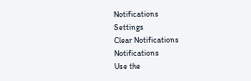Notifications
Settings
Clear Notifications
Notifications
Use the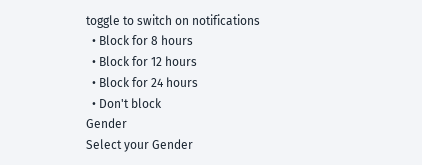toggle to switch on notifications
  • Block for 8 hours
  • Block for 12 hours
  • Block for 24 hours
  • Don't block
Gender
Select your Gender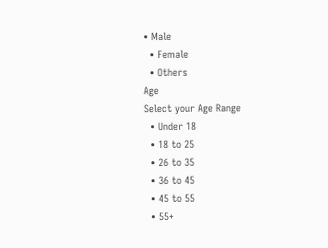• Male
  • Female
  • Others
Age
Select your Age Range
  • Under 18
  • 18 to 25
  • 26 to 35
  • 36 to 45
  • 45 to 55
  • 55+